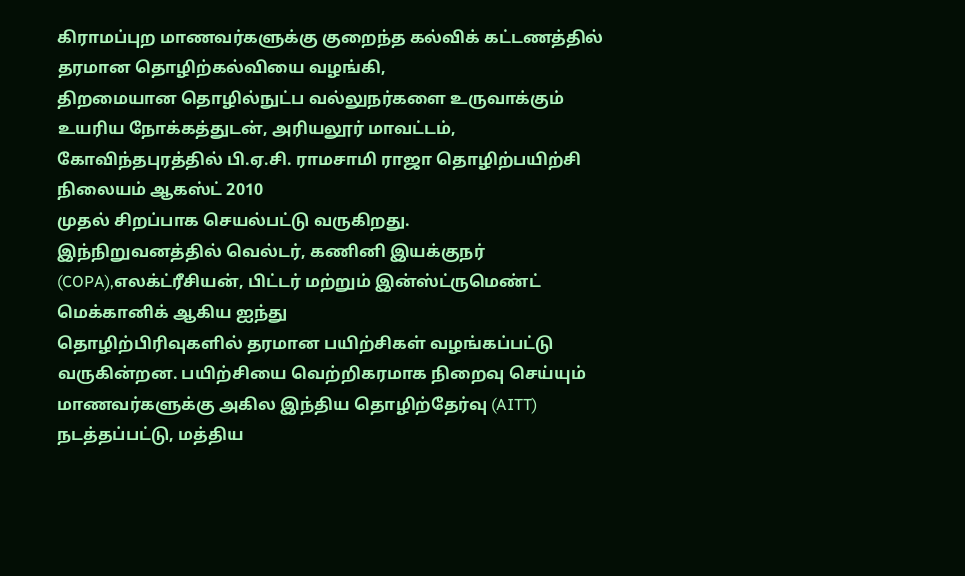கிராமப்புற மாணவர்களுக்கு குறைந்த கல்விக் கட்டணத்தில் தரமான தொழிற்கல்வியை வழங்கி,
திறமையான தொழில்நுட்ப வல்லுநர்களை உருவாக்கும் உயரிய நோக்கத்துடன், அரியலூர் மாவட்டம், கோவிந்தபுரத்தில் பி.ஏ.சி. ராமசாமி ராஜா தொழிற்பயிற்சி நிலையம் ஆகஸ்ட் 2010
முதல் சிறப்பாக செயல்பட்டு வருகிறது.
இந்நிறுவனத்தில் வெல்டர், கணினி இயக்குநர் (COPA),எலக்ட்ரீசியன், பிட்டர் மற்றும் இன்ஸ்ட்ருமெண்ட் மெக்கானிக் ஆகிய ஐந்து
தொழிற்பிரிவுகளில் தரமான பயிற்சிகள் வழங்கப்பட்டு வருகின்றன. பயிற்சியை வெற்றிகரமாக நிறைவு செய்யும் மாணவர்களுக்கு அகில இந்திய தொழிற்தேர்வு (AITT)
நடத்தப்பட்டு, மத்திய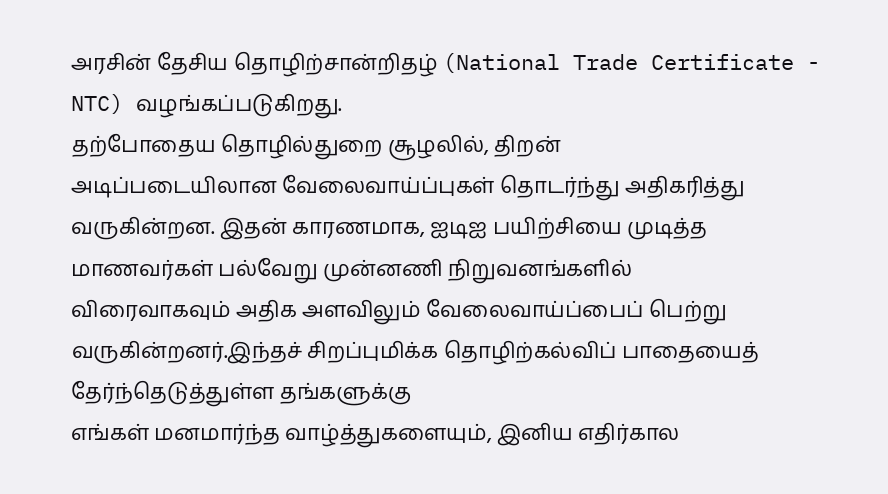அரசின் தேசிய தொழிற்சான்றிதழ் (National Trade Certificate - NTC) வழங்கப்படுகிறது.
தற்போதைய தொழில்துறை சூழலில், திறன்
அடிப்படையிலான வேலைவாய்ப்புகள் தொடர்ந்து அதிகரித்து வருகின்றன. இதன் காரணமாக, ஐடிஐ பயிற்சியை முடித்த மாணவர்கள் பல்வேறு முன்னணி நிறுவனங்களில்
விரைவாகவும் அதிக அளவிலும் வேலைவாய்ப்பைப் பெற்று வருகின்றனர்.இந்தச் சிறப்புமிக்க தொழிற்கல்விப் பாதையைத் தேர்ந்தெடுத்துள்ள தங்களுக்கு
எங்கள் மனமார்ந்த வாழ்த்துகளையும், இனிய எதிர்கால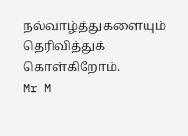நல்வாழ்த்துகளையும் தெரிவித்துக் கொள்கிறோம்.
Mr M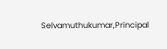Selvamuthukumar,Principal